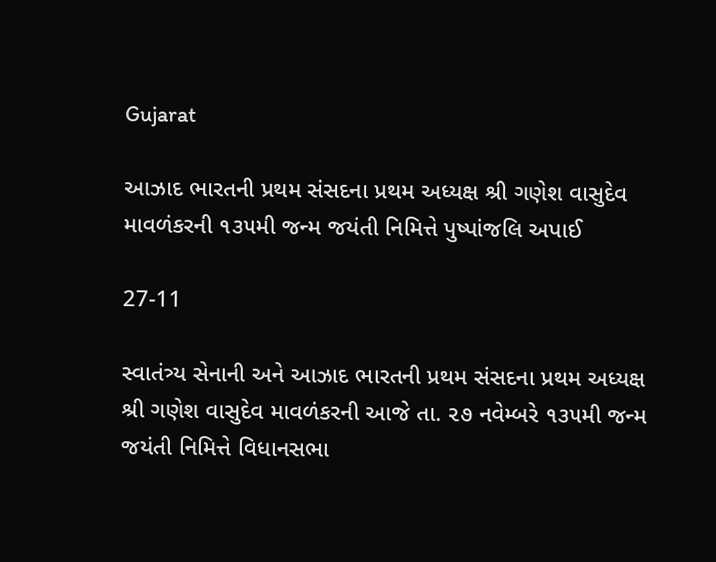Gujarat

આઝાદ ભારતની પ્રથમ સંસદના પ્રથમ અધ્યક્ષ શ્રી ગણેશ વાસુદેવ માવળંકરની ૧૩૫મી જન્મ જયંતી નિમિત્તે પુષ્પાંજલિ અપાઈ

27-11

સ્વાતંત્ર્ય સેનાની અને આઝાદ ભારતની પ્રથમ સંસદના પ્રથમ અધ્યક્ષ શ્રી ગણેશ વાસુદેવ માવળંકરની આજે તા. ૨૭ નવેમ્બરે ૧૩૫મી જન્મ જયંતી નિમિત્તે વિધાનસભા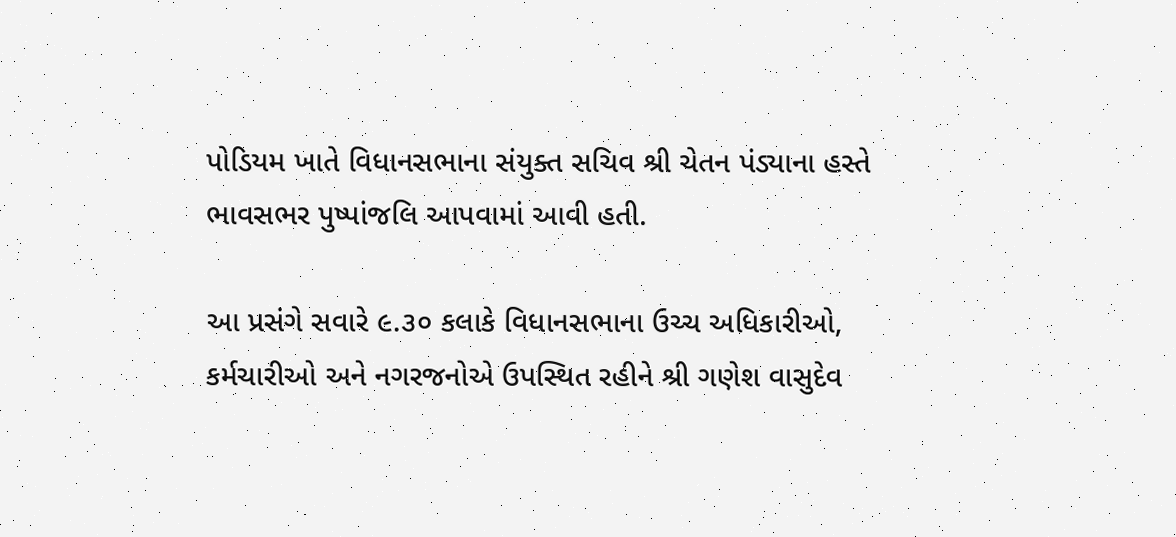પોડિયમ ખાતે વિધાનસભાના સંયુક્ત સચિવ શ્રી ચેતન પંડ્યાના હસ્તે ભાવસભર પુષ્પાંજલિ આપવામાં આવી હતી.

આ પ્રસંગે સવારે ૯.૩૦ કલાકે વિધાનસભાના ઉચ્ચ અધિકારીઓ, કર્મચારીઓ અને નગરજનોએ ઉપસ્થિત રહીને શ્રી ગણેશ વાસુદેવ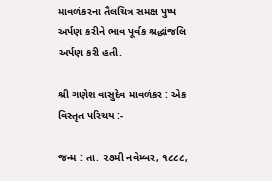માવળંકરના તૈલચિત્ર સમક્ષ પુષ્પ અર્પણ કરીને ભાવ પૂર્વક શ્રદ્ધાંજલિ અર્પણ કરી હતી.

શ્રી ગણેશ વાસુદેવ માવળંકર : એક વિસ્તૃત પરિચય :-

જન્મ : તા. ૨૭મી નવેમ્બર, ૧૮૮૮,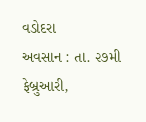વડોદરા
અવસાન : તા. ૨૭મી ફેબ્રુઆરી,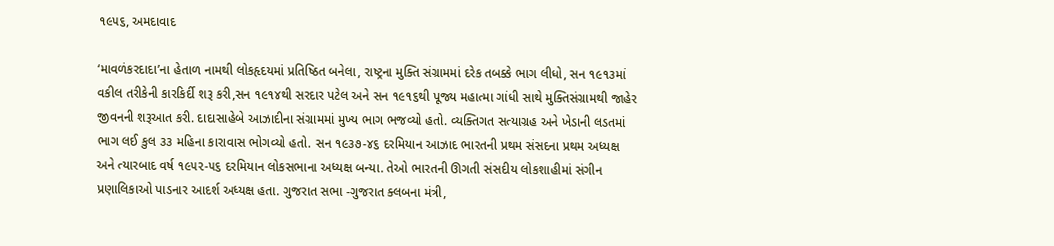૧૯૫૬, અમદાવાદ

‘માવળંકરદાદા’ના હેતાળ નામથી લોકહૃદયમાં પ્રતિષ્ઠિત બનેલા, રાષ્ટ્રના મુક્તિ સંગ્રામમાં દરેક તબક્કે ભાગ લીધો, સન ૧૯૧૩માં વકીલ તરીકેની કારકિર્દી શરૂ કરી,સન ૧૯૧૪થી સરદાર પટેલ અને સન ૧૯૧૬થી પૂજ્ય મહાત્મા ગાંધી સાથે મુક્તિસંગ્રામથી જાહેર જીવનની શરૂઆત કરી. દાદાસાહેબે આઝાદીના સંગ્રામમાં મુખ્ય ભાગ ભજવ્યો હતો. વ્યક્તિગત સત્યાગ્રહ અને ખેડાની લડતમાં ભાગ લઈ કુલ ૩૩ મહિના કારાવાસ ભોગવ્યો હતો. સન ૧૯૩૭-૪૬ દરમિયાન આઝાદ ભારતની પ્રથમ સંસદના પ્રથમ અધ્યક્ષ અને ત્યારબાદ વર્ષ ૧૯૫૨-૫૬ દરમિયાન લોકસભાના અધ્યક્ષ બન્યા. તેઓ ભારતની ઊગતી સંસદીય લોકશાહીમાં સંગીન પ્રણાલિકાઓ પાડનાર આદર્શ અધ્યક્ષ હતા. ગુજરાત સભા -ગુજરાત ક્લબના મંત્રી,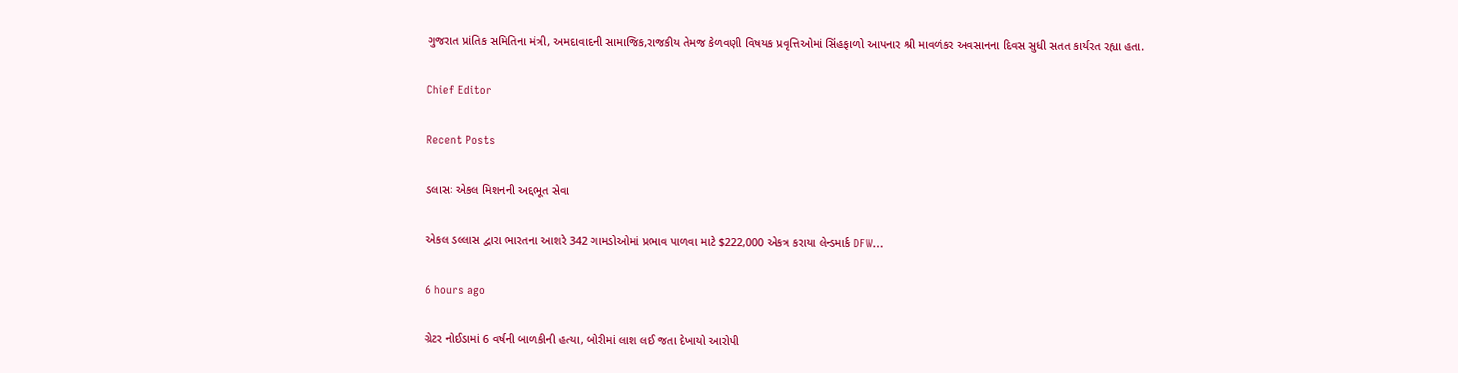ગુજરાત પ્રાંતિક સમિતિના મંત્રી, અમદાવાદની સામાજિક,રાજકીય તેમજ કેળવણી વિષયક પ્રવૃત્તિઓમાં સિંહફાળો આપનાર શ્રી માવળંકર અવસાનના દિવસ સુધી સતત કાર્યરત રહ્યા હતા.

Chief Editor

Recent Posts

ડલાસઃ એકલ મિશનની અદ્દભૂત સેવા

એકલ ડલ્લાસ દ્વારા ભારતના આશરે 342 ગામડોઓમાં પ્રભાવ પાળવા માટે $222,000 એકત્ર કરાયા લેન્ડમાર્ક DFW…

6 hours ago

ગ્રેટર નોઈડામાં 6 વર્ષની બાળકીની હત્યા, બોરીમાં લાશ લઈ જતા દેખાયો આરોપી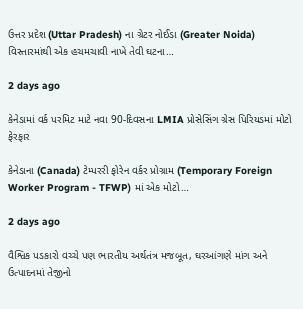ઉત્તર પ્રદેશ (Uttar Pradesh) ના ગ્રેટર નોઈડા (Greater Noida) વિસ્તારમાંથી એક હચમચાવી નાખે તેવી ઘટના…

2 days ago

કેનેડામાં વર્ક પરમિટ માટે નવા 90-દિવસના LMIA પ્રોસેસિંગ ગ્રેસ પિરિયડમાં મોટો ફેરફાર

કેનેડાના (Canada) ટેમ્પરરી ફોરેન વર્કર પ્રોગ્રામ (Temporary Foreign Worker Program - TFWP) માં એક મોટો…

2 days ago

વૈશ્વિક પડકારો વચ્ચે પણ ભારતીય અર્થતંત્ર મજબૂત, ઘરઆંગણે માંગ અને ઉત્પાદનમાં તેજીનો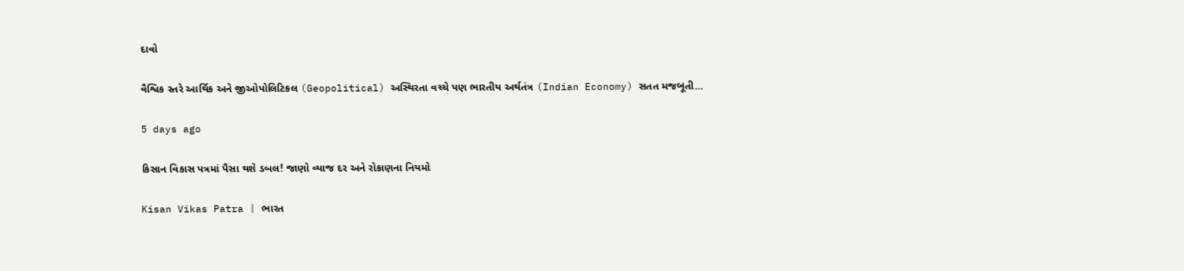દાવો

વૈશ્વિક સ્તરે આર્થિક અને જીઓપોલિટિકલ (Geopolitical) અસ્થિરતા વચ્ચે પણ ભારતીય અર્થતંત્ર (Indian Economy) સતત મજબૂતી…

5 days ago

કિસાન વિકાસ પત્રમાં પૈસા થશે ડબલ! જાણો વ્યાજ દર અને રોકાણના નિયમો

Kisan Vikas Patra | ભારત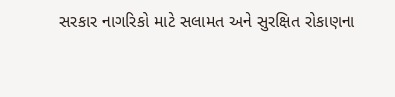સરકાર નાગરિકો માટે સલામત અને સુરક્ષિત રોકાણના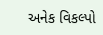અનેક વિકલ્પો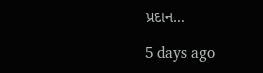પ્રદાન…

5 days ago